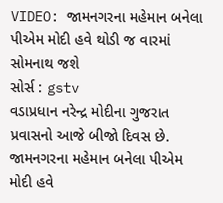VIDEO: જામનગરના મહેમાન બનેલા પીએમ મોદી હવે થોડી જ વારમાં સોમનાથ જશે
સોર્સ : gstv
વડાપ્રધાન નરેન્દ્ર મોદીના ગુજરાત પ્રવાસનો આજે બીજો દિવસ છે. જામનગરના મહેમાન બનેલા પીએમ મોદી હવે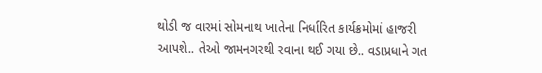થોડી જ વારમાં સોમનાથ ખાતેના નિર્ધારિત કાર્યક્રમોમાં હાજરી આપશે.. તેઓ જામનગરથી રવાના થઈ ગયા છે.. વડાપ્રધાને ગત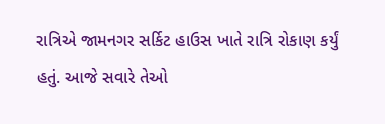રાત્રિએ જામનગર સર્કિટ હાઉસ ખાતે રાત્રિ રોકાણ કર્યું હતું. આજે સવારે તેઓ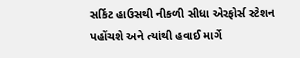સર્કિટ હાઉસથી નીકળી સીધા એરફોર્સ સ્ટેશન પહોંચશે અને ત્યાંથી હવાઈ માર્ગે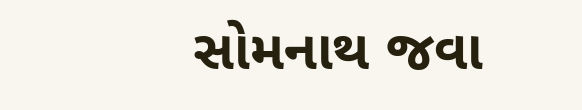સોમનાથ જવા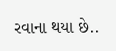રવાના થયા છે..